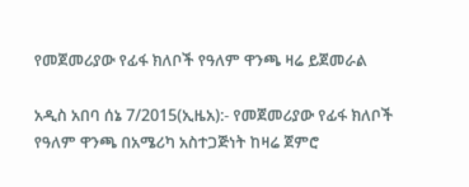የመጀመሪያው የፊፋ ክለቦች የዓለም ዋንጫ ዛሬ ይጀመራል

አዲስ አበባ ሰኔ 7/2015(ኢዜአ):- የመጀመሪያው የፊፋ ክለቦች የዓለም ዋንጫ በአሜሪካ አስተጋጅነት ከዛሬ ጀምሮ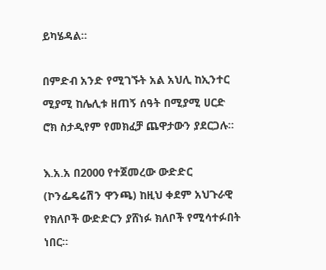ይካሄዳል።

በምድብ አንድ የሚገኙት አል አህሊ ከኢንተር ሚያሚ ከሌሊቱ ዘጠኝ ሰዓት በሚያሚ ሀርድ ሮክ ስታዲየም የመክፈቻ ጨዋታውን ያደርጋሉ።

እ.አ.አ በ2000 የተጀመረው ውድድር (ኮንፌዴሬሽን ዋንጫ) ከዚህ ቀደም አህጉራዊ የክለቦች ውድድርን ያሸነፉ ክለቦች የሚሳተፉበት ነበር።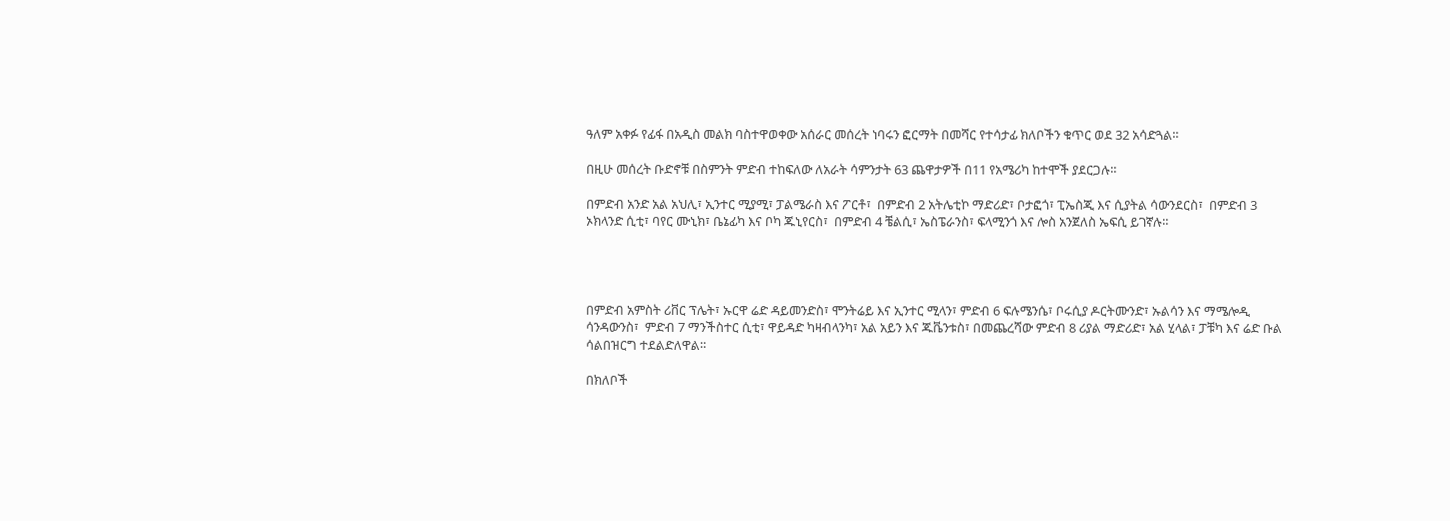ዓለም አቀፉ የፊፋ በአዲስ መልክ ባስተዋወቀው አሰራር መሰረት ነባሩን ፎርማት በመሻር የተሳታፊ ክለቦችን ቁጥር ወደ 32 አሳድጓል።

በዚሁ መሰረት ቡድኖቹ በስምንት ምድብ ተከፍለው ለአራት ሳምንታት 63 ጨዋታዎች በ11 የአሜሪካ ከተሞች ያደርጋሉ።

በምድብ አንድ አል አህሊ፣ ኢንተር ሚያሚ፣ ፓልሜራስ እና ፖርቶ፣  በምድብ 2 አትሌቲኮ ማድሪድ፣ ቦታፎጎ፣ ፒኤስጂ እና ሲያትል ሳውንደርስ፣  በምድብ 3 ኦክላንድ ሲቲ፣ ባየር ሙኒክ፣ ቤኔፊካ እና ቦካ ጁኒየርስ፣  በምድብ 4 ቼልሲ፣ ኤስፔራንስ፣ ፍላሚንጎ እና ሎስ አንጀለስ ኤፍሲ ይገኛሉ።




በምድብ አምስት ሪቨር ፕሌት፣ ኡርዋ ሬድ ዳይመንድስ፣ ሞንትሬይ እና ኢንተር ሚላን፣ ምድብ 6 ፍሉሜንሴ፣ ቦሩሲያ ዶርትሙንድ፣ ኡልሳን እና ማሜሎዲ ሳንዳውንስ፣  ምድብ 7 ማንችስተር ሲቲ፣ ዋይዳድ ካዛብላንካ፣ አል አይን እና ጁቬንቱስ፣ በመጨረሻው ምድብ 8 ሪያል ማድሪድ፣ አል ሂላል፣ ፓቹካ እና ሬድ ቡል ሳልበዝርግ ተደልድለዋል።

በክለቦች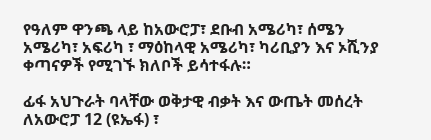የዓለም ዋንጫ ላይ ከአውሮፓ፣ ደቡብ አሜሪካ፣ ሰሜን አሜሪካ፣ አፍሪካ ፣ ማዕከላዊ አሜሪካ፣ ካሪቢያን እና ኦሺንያ ቀጣናዎች የሚገኙ ክለቦች ይሳተፋሉ።

ፊፋ አህጉራት ባላቸው ወቅታዊ ብቃት እና ውጤት መሰረት ለአውሮፓ 12 (ዩኤፋ) ፣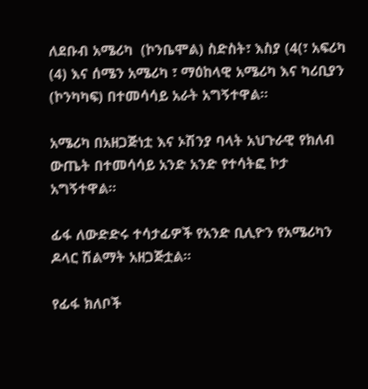ለደቡብ አሜሪካ  (ኮንቤሞል) ስድስት፣ እስያ (4(፣ አፍሪካ (4) እና ሰሜን አሜሪካ ፣ ማዕከላዊ አሜሪካ እና ካሪቢያን (ኮንካካፍ) በተመሳሳይ አራት አግኝተዋል።

አሜሪካ በአዘጋጅነቷ እና ኦሽንያ ባላት አህጉራዊ የክለብ ውጤት በተመሳሳይ አንድ አንድ የተሳትፎ ኮታ አግኝተዋል።

ፊፋ ለውድድሩ ተሳታፊዎች የአንድ ቢሊዮን የአሜሪካን ዶላር ሽልማት አዘጋጅቷል።

የፊፋ ክለቦች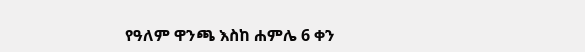የዓለም ዋንጫ እስከ ሐምሌ 6 ቀን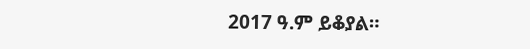2017 ዓ.ም ይቆያል።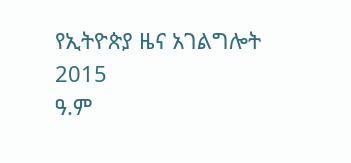የኢትዮጵያ ዜና አገልግሎት
2015
ዓ.ም